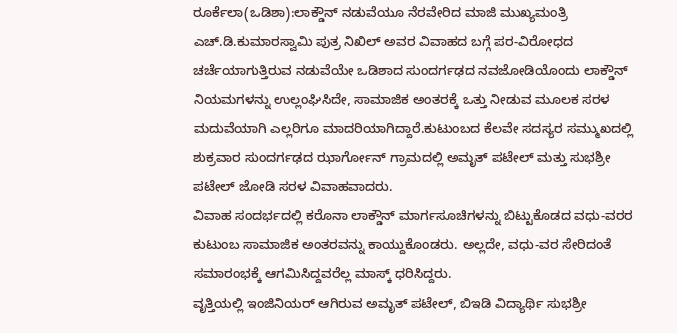ರೂರ್ಕೆಲಾ(ಒಡಿಶಾ):ಲಾಕ್ಡೌನ್ ನಡುವೆಯೂ ನೆರವೇರಿದ ಮಾಜಿ ಮುಖ್ಯಮಂತ್ರಿ ಎಚ್.ಡಿ.ಕುಮಾರಸ್ವಾಮಿ ಪುತ್ರ ನಿಖಿಲ್ ಅವರ ವಿವಾಹದ ಬಗ್ಗೆ ಪರ-ವಿರೋಧದ ಚರ್ಚೆಯಾಗುತ್ತಿರುವ ನಡುವೆಯೇ ಒಡಿಶಾದ ಸುಂದರ್ಗಢದ ನವಜೋಡಿಯೊಂದು ಲಾಕ್ಡೌನ್ ನಿಯಮಗಳನ್ನು ಉಲ್ಲಂಘಿಸಿದೇ, ಸಾಮಾಜಿಕ ಅಂತರಕ್ಕೆ ಒತ್ತು ನೀಡುವ ಮೂಲಕ ಸರಳ ಮದುವೆಯಾಗಿ ಎಲ್ಲರಿಗೂ ಮಾದರಿಯಾಗಿದ್ದಾರೆ.ಕುಟುಂಬದ ಕೆಲವೇ ಸದಸ್ಯರ ಸಮ್ಮುಖದಲ್ಲಿ ಶುಕ್ರವಾರ ಸುಂದರ್ಗಢದ ಝಾರ್ಗೋನ್ ಗ್ರಾಮದಲ್ಲಿ ಅಮೃತ್ ಪಟೇಲ್ ಮತ್ತು ಸುಭಶ್ರೀ ಪಟೇಲ್ ಜೋಡಿ ಸರಳ ವಿವಾಹವಾದರು.
ವಿವಾಹ ಸಂದರ್ಭದಲ್ಲಿ ಕರೊನಾ ಲಾಕ್ಡೌನ್ ಮಾರ್ಗಸೂಚಿಗಳನ್ನು ಬಿಟ್ಟುಕೊಡದ ವಧು-ವರರ ಕುಟುಂಬ ಸಾಮಾಜಿಕ ಅಂತರವನ್ನು ಕಾಯ್ದುಕೊಂಡರು. ಅಲ್ಲದೇ, ವಧು-ವರ ಸೇರಿದಂತೆ ಸಮಾರಂಭಕ್ಕೆ ಆಗಮಿಸಿದ್ದವರೆಲ್ಲ ಮಾಸ್ಕ್ ಧರಿಸಿದ್ದರು.
ವೃತ್ತಿಯಲ್ಲಿ ಇಂಜಿನಿಯರ್ ಆಗಿರುವ ಅಮೃತ್ ಪಟೇಲ್, ಬಿಇಡಿ ವಿದ್ಯಾರ್ಥಿ ಸುಭಶ್ರೀ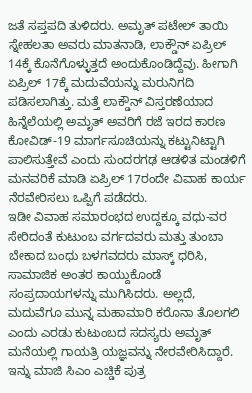ಜತೆ ಸಪ್ತಪದಿ ತುಳಿದರು. ಅಮೃತ್ ಪಟೇಲ್ ತಾಯಿ ಸ್ನೇಹಲತಾ ಅವರು ಮಾತನಾಡಿ, ಲಾಕ್ಡೌನ್ ಏಪ್ರಿಲ್ 14ಕ್ಕೆ ಕೊನೆಗೊಳ್ಳುತ್ತದೆ ಅಂದುಕೊಂಡಿದ್ದೆವು. ಹೀಗಾಗಿ ಏಪ್ರಿಲ್ 17ಕ್ಕೆ ಮದುವೆಯನ್ನು ಮರುನಿಗದಿ ಪಡಿಸಲಾಗಿತ್ತು. ಮತ್ತೆ ಲಾಕ್ಡೌನ್ ವಿಸ್ತರಣೆಯಾದ ಹಿನ್ನೆಲೆಯಲ್ಲಿ ಅಮೃತ್ ಅವರಿಗೆ ರಜೆ ಇರದ ಕಾರಣ ಕೋವಿಡ್-19 ಮಾರ್ಗಸೂಚಿಯನ್ನು ಕಟ್ಟುನಿಟ್ಟಾಗಿ ಪಾಲಿಸುತ್ತೇವೆ ಎಂದು ಸುಂದರಗಢ ಆಡಳಿತ ಮಂಡಳಿಗೆ ಮನವರಿಕೆ ಮಾಡಿ ಏಪ್ರಿಲ್ 17ರಂದೇ ವಿವಾಹ ಕಾರ್ಯ ನೆರವೇರಿಸಲು ಒಪ್ಪಿಗೆ ಪಡೆದರು.
ಇಡೀ ವಿವಾಹ ಸಮಾರಂಭದ ಉದ್ದಕ್ಕೂ ವಧು-ವರ ಸೇರಿದಂತೆ ಕುಟುಂಬ ವರ್ಗದವರು ಮತ್ತು ತುಂಬಾ ಬೇಕಾದ ಬಂಧು ಬಳಗವದರು ಮಾಸ್ಕ್ ಧರಿಸಿ, ಸಾಮಾಜಿಕ ಅಂತರ ಕಾಯ್ದುಕೊಂಡೆ ಸಂಪ್ರದಾಯಗಳನ್ನು ಮುಗಿಸಿದರು. ಅಲ್ಲದೆ, ಮದುವೆಗೂ ಮುನ್ನ ಮಹಾಮಾರಿ ಕರೊನಾ ತೊಲಗಲಿ ಎಂದು ಎರಡು ಕುಟುಂಬದ ಸದಸ್ಯರು ಅಮೃತ್ ಮನೆಯಲ್ಲಿ ಗಾಯತ್ರಿ ಯಜ್ಞವನ್ನು ನೇರವೇರಿಸಿದ್ದಾರೆ.
ಇನ್ನು ಮಾಜಿ ಸಿಎಂ ಎಚ್ಡಿಕೆ ಪುತ್ರ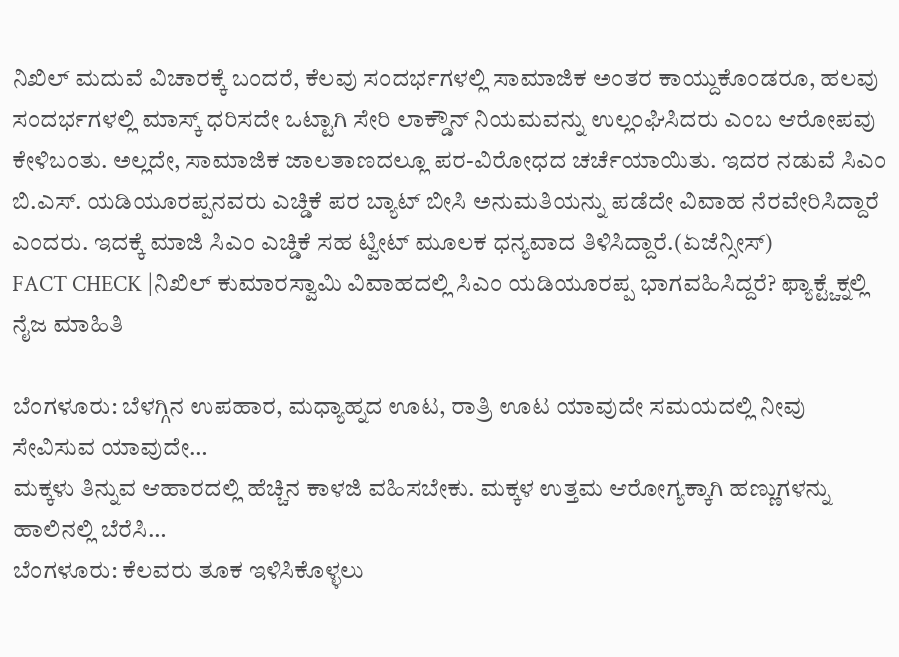ನಿಖಿಲ್ ಮದುವೆ ವಿಚಾರಕ್ಕೆ ಬಂದರೆ, ಕೆಲವು ಸಂದರ್ಭಗಳಲ್ಲಿ ಸಾಮಾಜಿಕ ಅಂತರ ಕಾಯ್ದುಕೊಂಡರೂ, ಹಲವು ಸಂದರ್ಭಗಳಲ್ಲಿ ಮಾಸ್ಕ್ ಧರಿಸದೇ ಒಟ್ಟಾಗಿ ಸೇರಿ ಲಾಕ್ಡೌನ್ ನಿಯಮವನ್ನು ಉಲ್ಲಂಘಿಸಿದರು ಎಂಬ ಆರೋಪವು ಕೇಳಿಬಂತು. ಅಲ್ಲದೇ, ಸಾಮಾಜಿಕ ಜಾಲತಾಣದಲ್ಲೂ ಪರ-ವಿರೋಧದ ಚರ್ಚೆಯಾಯಿತು. ಇದರ ನಡುವೆ ಸಿಎಂ ಬಿ.ಎಸ್. ಯಡಿಯೂರಪ್ಪನವರು ಎಚ್ಡಿಕೆ ಪರ ಬ್ಯಾಟ್ ಬೀಸಿ ಅನುಮತಿಯನ್ನು ಪಡೆದೇ ವಿವಾಹ ನೆರವೇರಿಸಿದ್ದಾರೆ ಎಂದರು. ಇದಕ್ಕೆ ಮಾಜಿ ಸಿಎಂ ಎಚ್ಡಿಕೆ ಸಹ ಟ್ವೀಟ್ ಮೂಲಕ ಧನ್ಯವಾದ ತಿಳಿಸಿದ್ದಾರೆ.(ಏಜೆನ್ಸೀಸ್)
FACT CHECK |ನಿಖಿಲ್ ಕುಮಾರಸ್ವಾಮಿ ವಿವಾಹದಲ್ಲಿ ಸಿಎಂ ಯಡಿಯೂರಪ್ಪ ಭಾಗವಹಿಸಿದ್ದರೆ? ಫ್ಯಾಕ್ಟ್ಚೆಕ್ನಲ್ಲಿ ನೈಜ ಮಾಹಿತಿ

ಬೆಂಗಳೂರು: ಬೆಳಗ್ಗಿನ ಉಪಹಾರ, ಮಧ್ಯಾಹ್ನದ ಊಟ, ರಾತ್ರಿ ಊಟ ಯಾವುದೇ ಸಮಯದಲ್ಲಿ ನೀವು ಸೇವಿಸುವ ಯಾವುದೇ…
ಮಕ್ಕಳು ತಿನ್ನುವ ಆಹಾರದಲ್ಲಿ ಹೆಚ್ಚಿನ ಕಾಳಜಿ ವಹಿಸಬೇಕು. ಮಕ್ಕಳ ಉತ್ತಮ ಆರೋಗ್ಯಕ್ಕಾಗಿ ಹಣ್ಣುಗಳನ್ನು ಹಾಲಿನಲ್ಲಿ ಬೆರೆಸಿ…
ಬೆಂಗಳೂರು: ಕೆಲವರು ತೂಕ ಇಳಿಸಿಕೊಳ್ಳಲು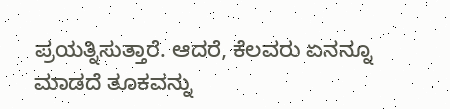ಪ್ರಯತ್ನಿಸುತ್ತಾರೆ. ಆದರೆ, ಕೆಲವರು ಏನನ್ನೂ ಮಾಡದೆ ತೂಕವನ್ನು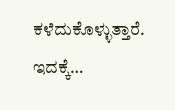ಕಳೆದುಕೊಳ್ಳುತ್ತಾರೆ. ಇದಕ್ಕೆ…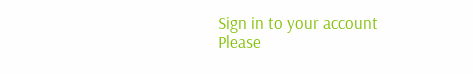Sign in to your account
Please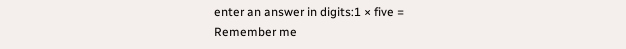enter an answer in digits:1 × five =
Remember me